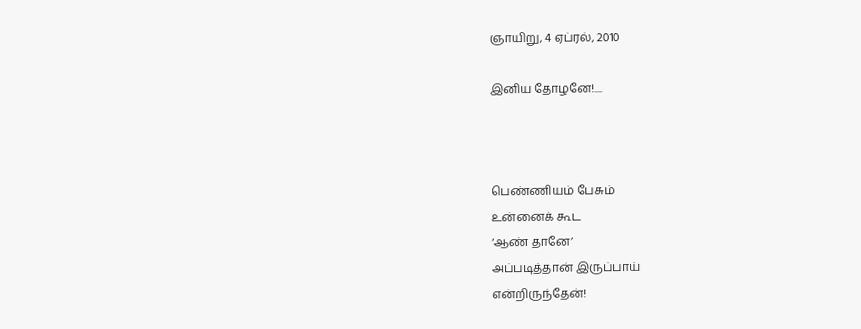ஞாயிறு, 4 ஏப்ரல், 2010

இனிய தோழனே!....



பெண்ணியம் பேசும்
உன்னைக் கூட
‘ஆண் தானே’
அப்படித்தான் இருப்பாய்
என்றிருந்தேன்!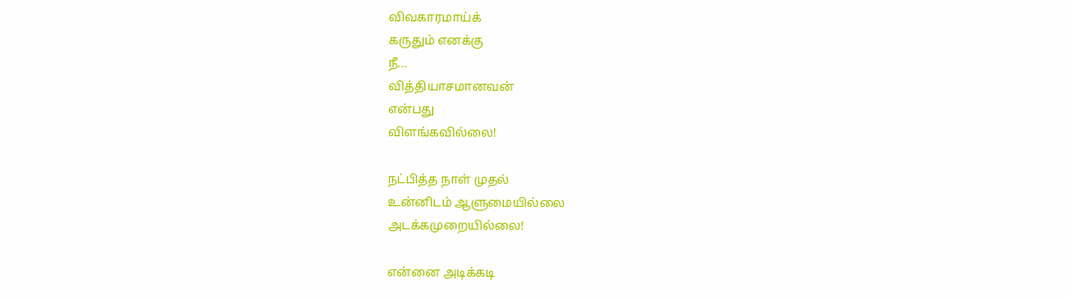விவகாரமாய்க்
கருதும் எனக்கு
நீ…
வித்தியாசமானவன்
என்பது
விளங்கவில்லை!

நட்பித்த நாள் முதல்
உன்னிடம் ஆளுமையில்லை
அடக்கமுறையில்லை!

என்னை அடிக்கடி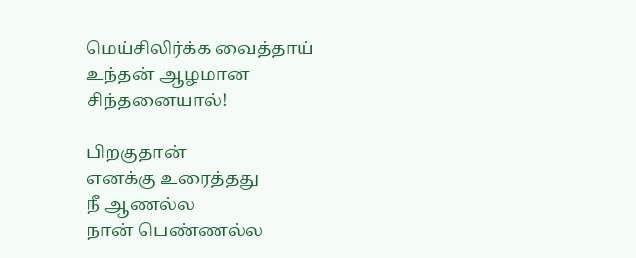மெய்சிலிர்க்க வைத்தாய்
உந்தன் ஆழமான
சிந்தனையால்!

பிறகுதான்
எனக்கு உரைத்தது
நீ ஆணல்ல
நான் பெண்ணல்ல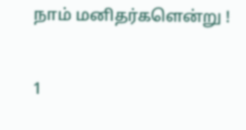நாம் மனிதர்களென்று !

1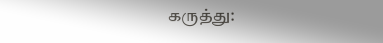கருத்து: